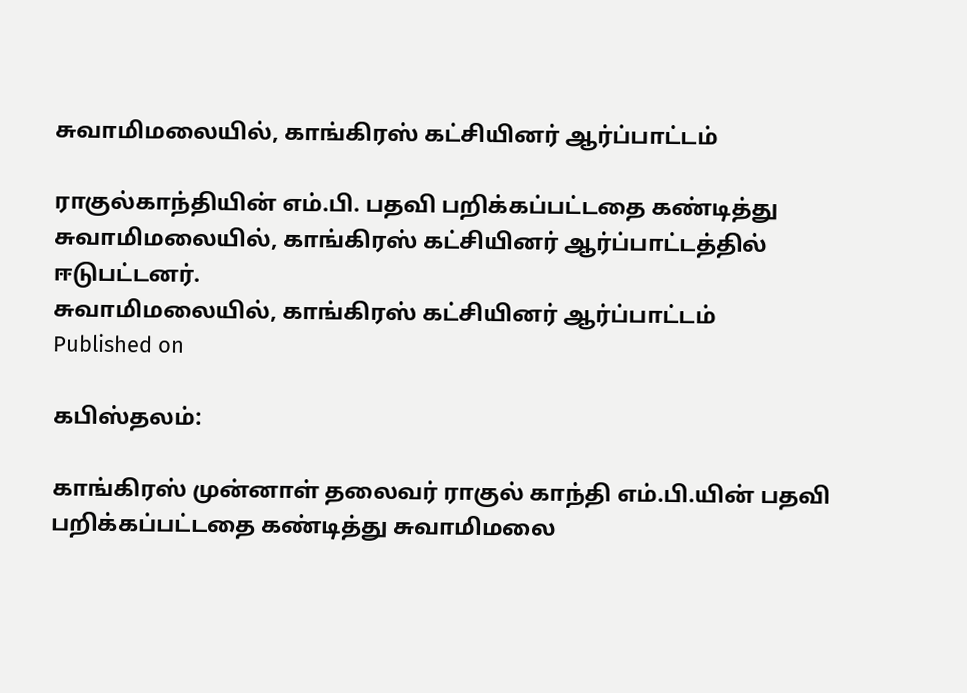சுவாமிமலையில், காங்கிரஸ் கட்சியினர் ஆர்ப்பாட்டம்

ராகுல்காந்தியின் எம்.பி. பதவி பறிக்கப்பட்டதை கண்டித்து சுவாமிமலையில், காங்கிரஸ் கட்சியினர் ஆர்ப்பாட்டத்தில் ஈடுபட்டனர்.
சுவாமிமலையில், காங்கிரஸ் கட்சியினர் ஆர்ப்பாட்டம்
Published on

கபிஸ்தலம்:

காங்கிரஸ் முன்னாள் தலைவர் ராகுல் காந்தி எம்.பி.யின் பதவி பறிக்கப்பட்டதை கண்டித்து சுவாமிமலை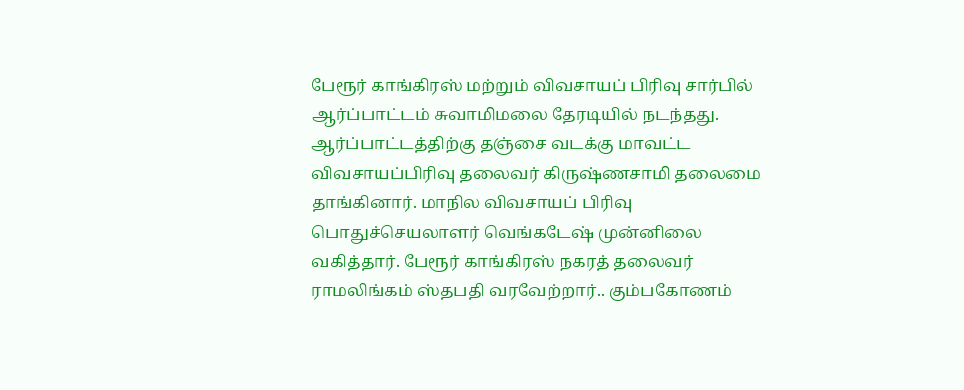பேரூர் காங்கிரஸ் மற்றும் விவசாயப் பிரிவு சார்பில் ஆர்ப்பாட்டம் சுவாமிமலை தேரடியில் நடந்தது. ஆர்ப்பாட்டத்திற்கு தஞ்சை வடக்கு மாவட்ட விவசாயப்பிரிவு தலைவர் கிருஷ்ணசாமி தலைமை தாங்கினார். மாநில விவசாயப் பிரிவு பொதுச்செயலாளர் வெங்கடேஷ் முன்னிலை வகித்தார். பேரூர் காங்கிரஸ் நகரத் தலைவர் ராமலிங்கம் ஸ்தபதி வரவேற்றார்.. கும்பகோணம்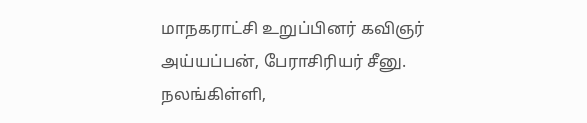மாநகராட்சி உறுப்பினர் கவிஞர் அய்யப்பன், பேராசிரியர் சீனு. நலங்கிள்ளி,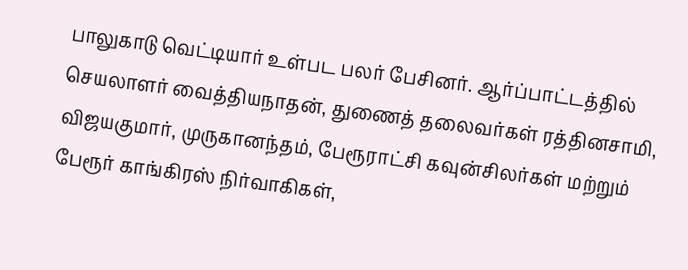பாலுகாடு வெட்டியார் உள்பட பலர் பேசினர். ஆர்ப்பாட்டத்தில் செயலாளர் வைத்தியநாதன், துணைத் தலைவர்கள் ரத்தினசாமி, விஜயகுமார், முருகானந்தம், பேரூராட்சி கவுன்சிலர்கள் மற்றும் பேரூர் காங்கிரஸ் நிர்வாகிகள்,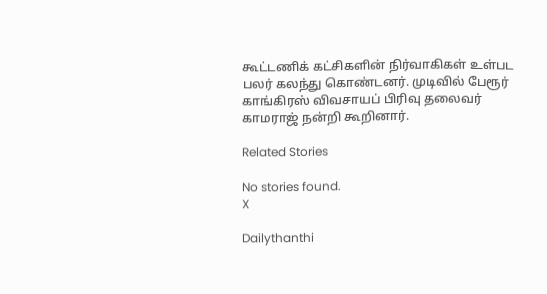கூட்டணிக் கட்சிகளின் நிர்வாகிகள் உள்பட பலர் கலந்து கொண்டனர். முடிவில் பேரூர் காங்கிரஸ் விவசாயப் பிரிவு தலைவர் காமராஜ் நன்றி கூறினார்.

Related Stories

No stories found.
X

Dailythanthi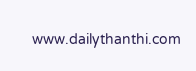www.dailythanthi.com